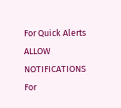For Quick Alerts
ALLOW NOTIFICATIONS
For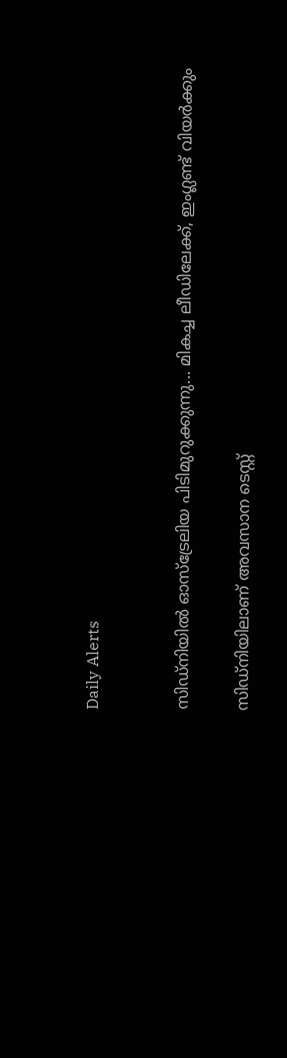Daily Alerts


സിഡ്‌നിയില്‍ ഓസ്‌ട്രേലിയ പിടിമുറുക്കുന്നു... മികച്ച ലീഡിലേക്ക്, ഇംഗ്ലണ്ട് വിയര്‍ക്കും

സി‍ഡ്നിയിലാണ് അവസാന ടെസ്റ്റ്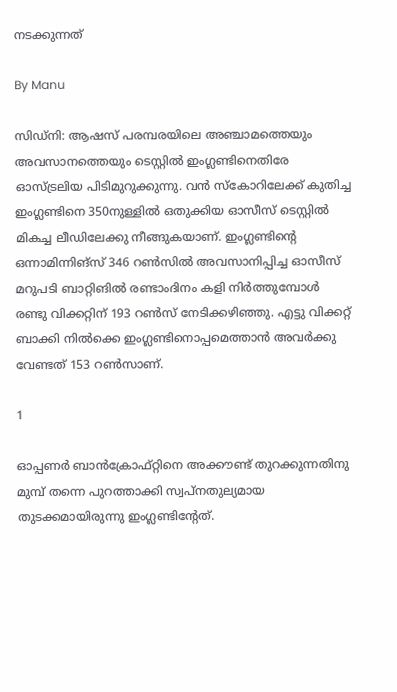നടക്കുന്നത്

By Manu

സിഡ്‌നി: ആഷസ് പരമ്പരയിലെ അഞ്ചാമത്തെയും അവസാനത്തെയും ടെസ്റ്റില്‍ ഇംഗ്ലണ്ടിനെതിരേ ഓസ്ട്രലിയ പിടിമുറുക്കുന്നു. വന്‍ സ്‌കോറിലേക്ക് കുതിച്ച ഇംഗ്ലണ്ടിനെ 350നുള്ളില്‍ ഒതുക്കിയ ഓസീസ് ടെസ്റ്റില്‍ മികച്ച ലീഡിലേക്കു നീങ്ങുകയാണ്. ഇംഗ്ലണ്ടിന്റെ ഒന്നാമിന്നിങ്‌സ് 346 റണ്‍സില്‍ അവസാനിപ്പിച്ച ഓസീസ് മറുപടി ബാറ്റിങില്‍ രണ്ടാംദിനം കളി നിര്‍ത്തുമ്പോള്‍ രണ്ടു വിക്കറ്റിന് 193 റണ്‍സ് നേടിക്കഴിഞ്ഞു. എട്ടു വിക്കറ്റ് ബാക്കി നില്‍ക്കെ ഇംഗ്ലണ്ടിനൊപ്പമെത്താന്‍ അവര്‍ക്കു വേണ്ടത് 153 റണ്‍സാണ്.

1

ഓപ്പണര്‍ ബാന്‍ക്രോഫ്റ്റിനെ അക്കൗണ്ട് തുറക്കുന്നതിനു മുമ്പ് തന്നെ പുറത്താക്കി സ്വപ്‌നതുല്യമായ തുടക്കമായിരുന്നു ഇംഗ്ലണ്ടിന്റേത്.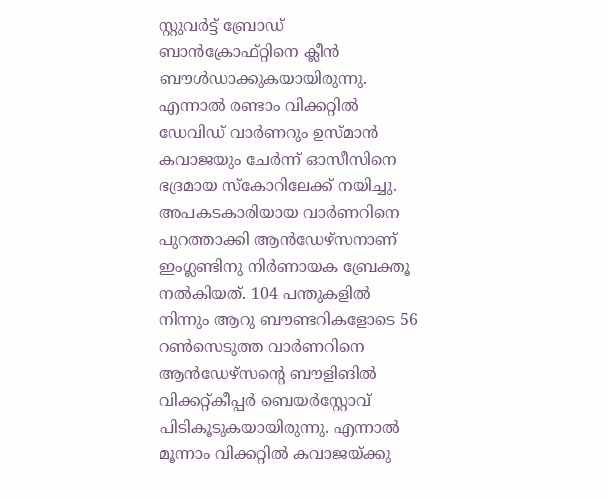സ്റ്റുവര്‍ട്ട് ബ്രോഡ് ബാന്‍ക്രോഫ്റ്റിനെ ക്ലീന്‍ ബൗള്‍ഡാക്കുകയായിരുന്നു. എന്നാല്‍ രണ്ടാം വിക്കറ്റില്‍ ഡേവിഡ് വാര്‍ണറും ഉസ്മാന്‍ കവാജയും ചേര്‍ന്ന് ഓസീസിനെ ഭദ്രമായ സ്‌കോറിലേക്ക് നയിച്ചു. അപകടകാരിയായ വാര്‍ണറിനെ പുറത്താക്കി ആന്‍ഡേഴ്‌സനാണ് ഇംഗ്ലണ്ടിനു നിര്‍ണായക ബ്രേക്തൂ നല്‍കിയത്. 104 പന്തുകളില്‍ നിന്നും ആറു ബൗണ്ടറികളോടെ 56 റണ്‍സെടുത്ത വാര്‍ണറിനെ ആന്‍ഡേഴ്‌സന്റെ ബൗളിങില്‍ വിക്കറ്റ്കീപ്പര്‍ ബെയര്‍‌സ്റ്റോവ് പിടികൂടുകയായിരുന്നു. എന്നാല്‍ മൂന്നാം വിക്കറ്റില്‍ കവാജയ്ക്കു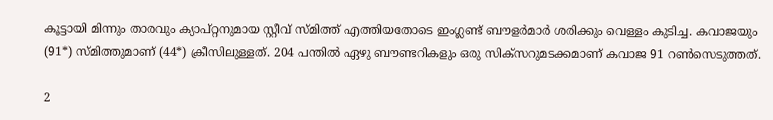കൂട്ടായി മിന്നും താരവും ക്യാപ്റ്റനുമായ സ്റ്റീവ് സ്മിത്ത് എത്തിയതോടെ ഇംഗ്ലണ്ട് ബൗളര്‍മാര്‍ ശരിക്കും വെള്ളം കുടിച്ച. കവാജയും (91*) സ്മിത്തുമാണ് (44*) ക്രീസിലുള്ളത്. 204 പന്തില്‍ ഏഴു ബൗണ്ടറികളും ഒരു സിക്‌സറുമടക്കമാണ് കവാജ 91 റണ്‍സെടുത്തത്.

2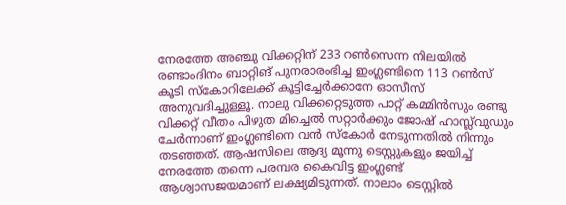നേരത്തേ അഞ്ചു വിക്കറ്റിന് 233 റണ്‍സെന്ന നിലയില്‍ രണ്ടാംദിനം ബാറ്റിങ് പുനരാരംഭിച്ച ഇംഗ്ലണ്ടിനെ 113 റണ്‍സ് കൂടി സ്‌കോറിലേക്ക് കൂട്ടിച്ചേര്‍ക്കാനേ ഓസീസ് അനുവദിച്ചുള്ളൂ. നാലു വിക്കറ്റെടുത്ത പാറ്റ് കമ്മിന്‍സും രണ്ടു വിക്കറ്റ് വീതം പിഴുത മിച്ചെല്‍ സറ്റാര്‍ക്കും ജോഷ് ഹാസ്ല്‍വുഡും ചേര്‍ന്നാണ് ഇംഗ്ലണ്ടിനെ വന്‍ സ്‌കോര്‍ നേടുന്നതില്‍ നിന്നും തടഞ്ഞത്. ആഷസിലെ ആദ്യ മൂന്നു ടെസ്റ്റുകളും ജയിച്ച് നേരത്തേ തന്നെ പരമ്പര കൈവിട്ട ഇംഗ്ലണ്ട് ആശ്വാസജയമാണ് ലക്ഷ്യമിടുന്നത്. നാലാം ടെസ്റ്റില്‍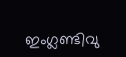ഇംഗ്ലണ്ടിവു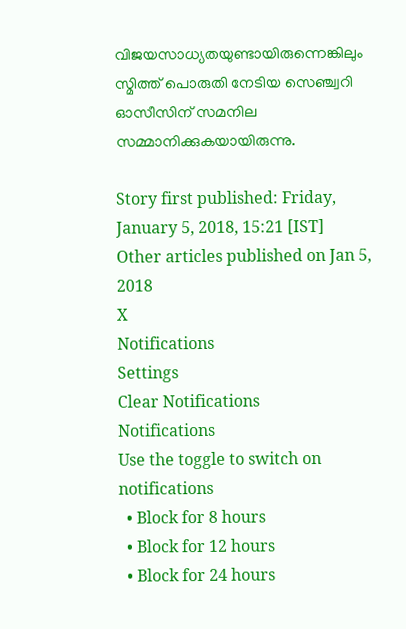വിജയസാധ്യതയുണ്ടായിരുന്നെങ്കിലും സ്മിത്ത് പൊരുതി നേടിയ സെഞ്ച്വറി ഓസീസിന് സമനില സമ്മാനിക്കുകയായിരുന്നു.

Story first published: Friday, January 5, 2018, 15:21 [IST]
Other articles published on Jan 5, 2018
X
Notifications
Settings
Clear Notifications
Notifications
Use the toggle to switch on notifications
  • Block for 8 hours
  • Block for 12 hours
  • Block for 24 hours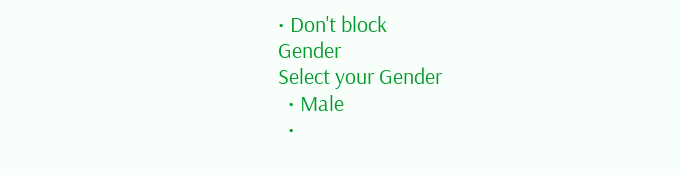• Don't block
Gender
Select your Gender
  • Male
  •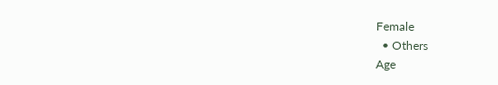Female
  • Others
Age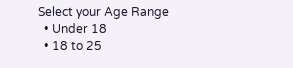Select your Age Range
  • Under 18
  • 18 to 25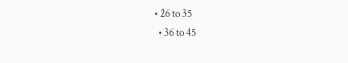• 26 to 35
  • 36 to 45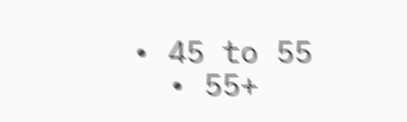• 45 to 55
  • 55+